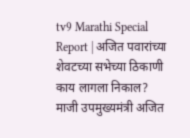tv9 Marathi Special Report | अजित पवारांच्या शेवटच्या सभेच्या ठिकाणी काय लागला निकाल?
माजी उपमुख्यमंत्री अजित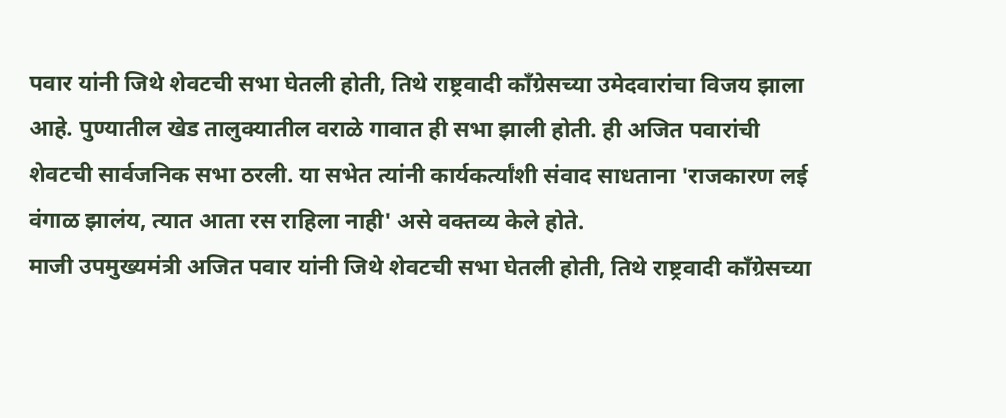पवार यांनी जिथे शेवटची सभा घेतली होती, तिथे राष्ट्रवादी काँग्रेसच्या उमेदवारांचा विजय झाला आहे. पुण्यातील खेड तालुक्यातील वराळे गावात ही सभा झाली होती. ही अजित पवारांची शेवटची सार्वजनिक सभा ठरली. या सभेत त्यांनी कार्यकर्त्यांशी संवाद साधताना 'राजकारण लई वंगाळ झालंय, त्यात आता रस राहिला नाही' असे वक्तव्य केले होते.
माजी उपमुख्यमंत्री अजित पवार यांनी जिथे शेवटची सभा घेतली होती, तिथे राष्ट्रवादी काँग्रेसच्या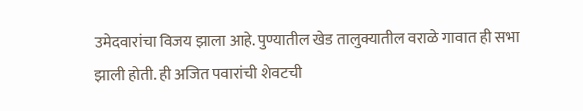उमेदवारांचा विजय झाला आहे. पुण्यातील खेड तालुक्यातील वराळे गावात ही सभा झाली होती. ही अजित पवारांची शेवटची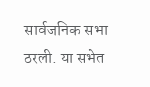सार्वजनिक सभा ठरली. या सभेत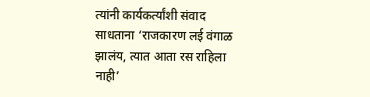त्यांनी कार्यकर्त्यांशी संवाद साधताना ‘राजकारण लई वंगाळ झालंय, त्यात आता रस राहिला नाही’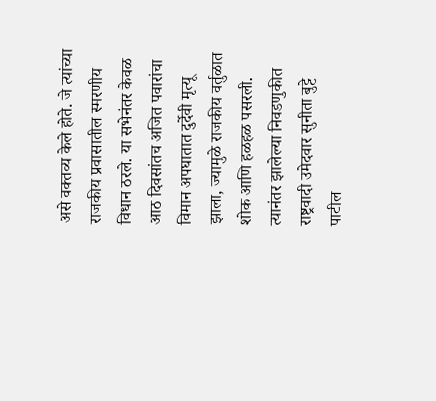असे वक्तव्य केले होते. जे त्यांच्या राजकीय प्रवासातील स्मरणीय विधान ठरले. या सभेनंतर केवळ आठ दिवसांतच अजित पवारांचा विमान अपघातात दुर्देवी मृत्यू झाला, ज्यामुळे राजकीय वर्तुळात शोक आणि हळहळ पसरली. त्यानंतर झालेल्या निवडणुकीत राष्ट्रवादी उमेदवार सुनीता बुट्टे पाटील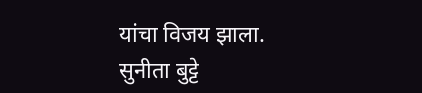यांचा विजय झाला. सुनीता बुट्टे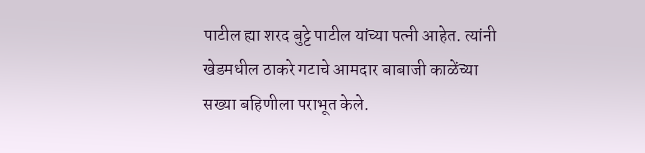पाटील ह्या शरद बुट्टे पाटील यांच्या पत्नी आहेत. त्यांनी खेडमधील ठाकरे गटाचे आमदार बाबाजी काळेंच्या सख्या बहिणीला पराभूत केले.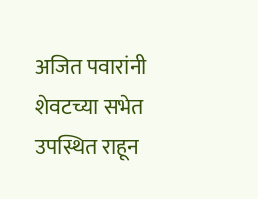अजित पवारांनी शेवटच्या सभेत उपस्थित राहून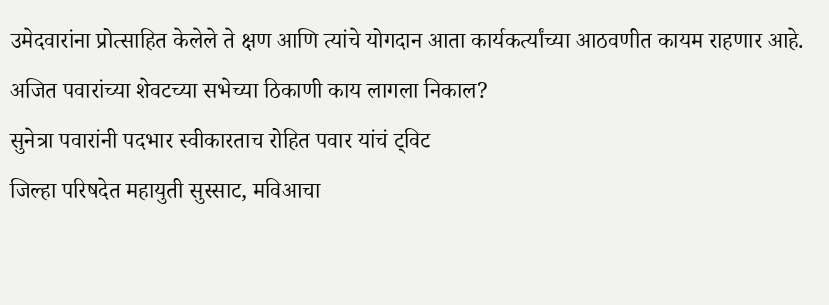उमेदवारांना प्रोत्साहित केलेले ते क्षण आणि त्यांचे योगदान आता कार्यकर्त्यांच्या आठवणीत कायम राहणार आहे.
अजित पवारांच्या शेवटच्या सभेच्या ठिकाणी काय लागला निकाल?
सुनेत्रा पवारांनी पदभार स्वीकारताच रोहित पवार यांचं ट्विट
जिल्हा परिषदेत महायुती सुस्साट, मविआचा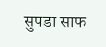सुपडा साफ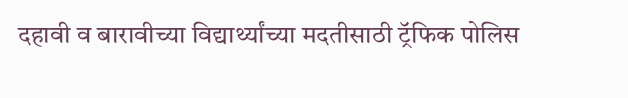दहावी व बारावीच्या विद्यार्थ्यांच्या मदतीसाठी ट्रॅफिक पोलिस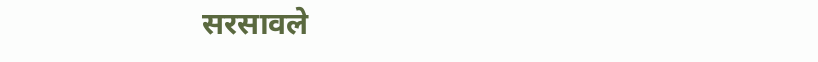सरसावले